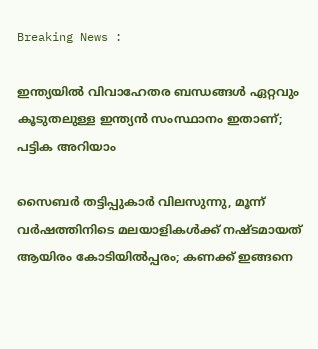Breaking News :

ഇന്ത്യയില്‍ വിവാഹേതര ബന്ധങ്ങള്‍ ഏറ്റവും കൂടുതലുള്ള ഇന്ത്യന്‍ സംസ്ഥാനം ഇതാണ്; പട്ടിക അറിയാം

സൈബര്‍ തട്ടിപ്പുകാര്‍ വിലസുന്നു, മൂന്ന് വര്‍ഷത്തിനിടെ മലയാളികള്‍ക്ക് നഷ്ടമായത് ആയിരം കോടിയില്‍പ്പരം; കണക്ക് ഇങ്ങനെ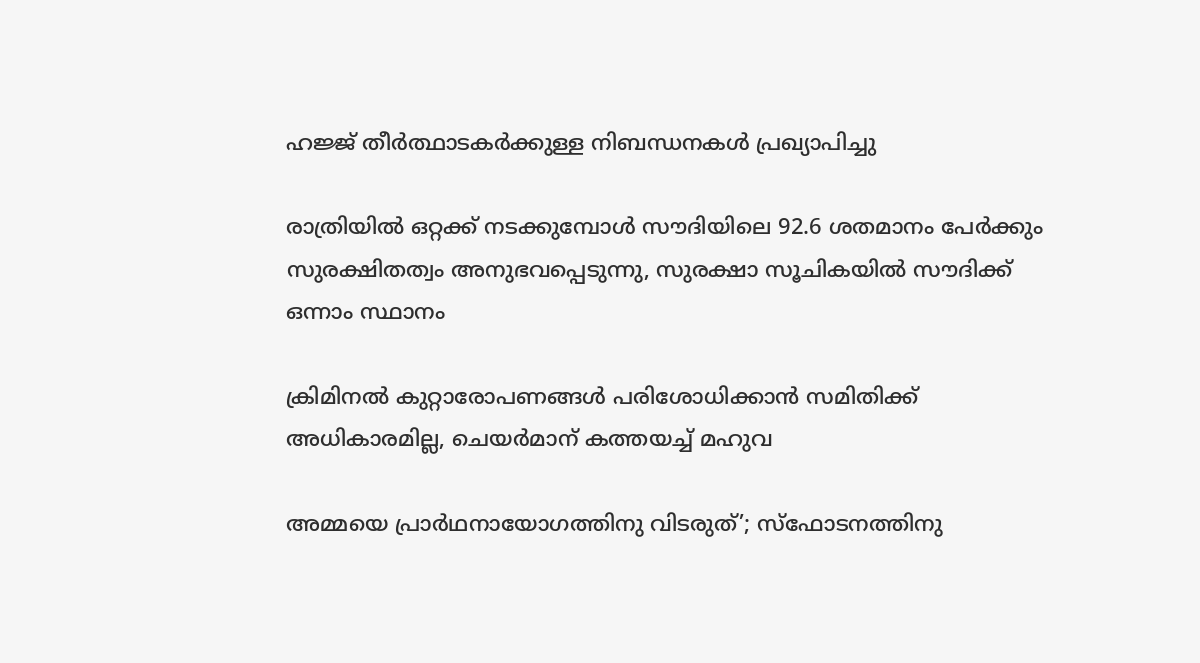ഹജ്ജ് തീർത്ഥാടകർക്കുള്ള നിബന്ധനകൾ പ്രഖ്യാപിച്ചു

രാത്രിയിൽ ഒറ്റക്ക് നടക്കുമ്പോൾ സൗദിയിലെ 92.6 ശതമാനം പേർക്കും സുരക്ഷിതത്വം അനുഭവപ്പെടുന്നു, സുരക്ഷാ സൂചികയിൽ സൗദിക്ക് ഒന്നാം സ്ഥാനം

ക്രിമിനല്‍ കുറ്റാരോപണങ്ങള്‍ പരിശോധിക്കാന്‍ സമിതിക്ക്‌ അധികാരമില്ല, ചെയര്‍മാന്‌ കത്തയച്ച് മഹുവ

അമ്മയെ പ്രാര്‍ഥനായോഗത്തിനു വിടരുത്’; സ്‌ഫോടനത്തിനു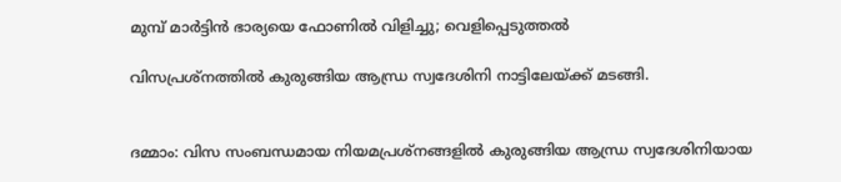മുമ്പ് മാര്‍ട്ടിന്‍ ഭാര്യയെ ഫോണില്‍ വിളിച്ചു; വെളിപ്പെടുത്തല്‍

വിസപ്രശ്നത്തിൽ കുരുങ്ങിയ ആന്ധ്ര സ്വദേശിനി നാട്ടിലേയ്ക്ക് മടങ്ങി.


ദമ്മാം: വിസ സംബന്ധമായ നിയമപ്രശ്നങ്ങളിൽ കുരുങ്ങിയ ആന്ധ്ര സ്വദേശിനിയായ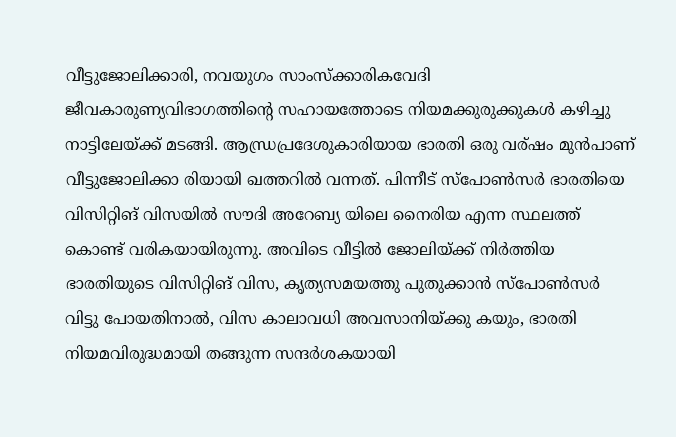വീട്ടുജോലിക്കാരി, നവയുഗം സാംസ്ക്കാരികവേദി ജീവകാരുണ്യവിഭാഗത്തിന്റെ സഹായത്തോടെ നിയമക്കുരുക്കുകൾ കഴിച്ചു നാട്ടിലേയ്ക്ക് മടങ്ങി. ആന്ധ്രപ്രദേശുകാരിയായ ഭാരതി ഒരു വര്ഷം മുൻപാണ് വീട്ടുജോലിക്കാ രിയായി ഖത്തറിൽ വന്നത്. പിന്നീട് സ്പോൺസർ ഭാരതിയെ വിസിറ്റിങ് വിസയിൽ സൗദി അറേബ്യ യിലെ നൈരിയ എന്ന സ്ഥലത്ത് കൊണ്ട് വരികയായിരുന്നു. അവിടെ വീട്ടിൽ ജോലിയ്ക്ക് നിർത്തിയ ഭാരതിയുടെ വിസിറ്റിങ് വിസ, കൃത്യസമയത്തു പുതുക്കാൻ സ്പോൺസർ വിട്ടു പോയതിനാൽ, വിസ കാലാവധി അവസാനിയ്ക്കു കയും, ഭാരതി നിയമവിരുദ്ധമായി തങ്ങുന്ന സന്ദർശകയായി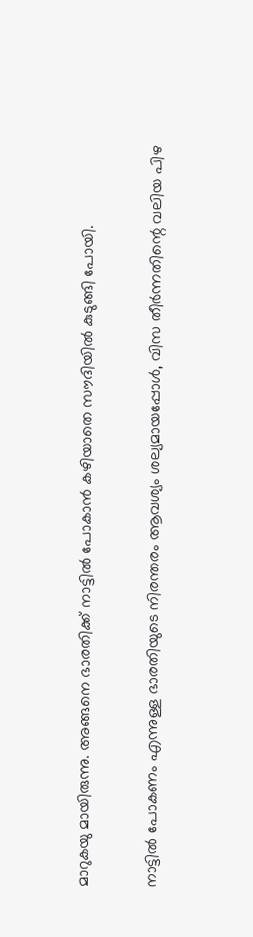മാറുകയു മായിരുന്നു. അങ്ങനെ ഭാരതിക്ക് നാട്ടിൽ പോകാൻ കഴിയാതെ സൗദിയിൽ കുടുങ്ങി പോയി.

നാട്ടിൽ പോകണം എന്നുള്ള ഭാരതിയുടെ നിരന്തരം ആവശ്യം ശല്യമായപ്പോൾ, വിസ തീർന്നതിന്റെ വലിയ പിഴ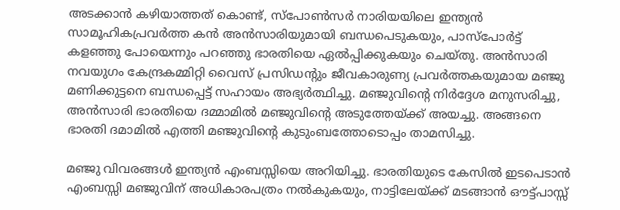അടക്കാൻ കഴിയാത്തത് കൊണ്ട്, സ്പോൺസർ നാരിയയിലെ ഇന്ത്യൻ സാമൂഹികപ്രവർത്ത കൻ അൻസാരിയുമായി ബന്ധപെടുകയും, പാസ്പോർട്ട് കളഞ്ഞു പോയെന്നും പറഞ്ഞു ഭാരതിയെ ഏൽപ്പിക്കുകയും ചെയ്തു. അൻസാരി നവയുഗം കേന്ദ്രകമ്മിറ്റി വൈസ് പ്രസിഡന്റും ജീവകാരുണ്യ പ്രവർത്തകയുമായ മഞ്ജു മണിക്കുട്ടനെ ബന്ധപ്പെട്ട് സഹായം അഭ്യർത്ഥിച്ചു. മഞ്ജുവിന്റെ നിർദ്ദേശ മനുസരിച്ചു, അൻസാരി ഭാരതിയെ ദമ്മാമിൽ മഞ്ജുവിന്റെ അടുത്തേയ്ക്ക് അയച്ചു. അങ്ങനെ ഭാരതി ദമാമിൽ എത്തി മഞ്ജുവിന്റെ കുടുംബത്തോടൊപ്പം താമസിച്ചു.

മഞ്ജു വിവരങ്ങൾ ഇന്ത്യൻ എംബസ്സിയെ അറിയിച്ചു. ഭാരതിയുടെ കേസിൽ ഇടപെടാൻ എംബസ്സി മഞ്ജുവിന് അധികാരപത്രം നൽകുകയും, നാട്ടിലേയ്ക്ക് മടങ്ങാൻ ഔട്ട്പാസ്സ്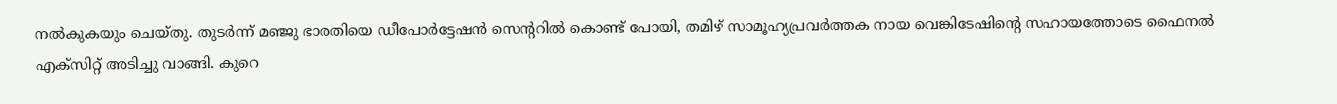നൽകുകയും ചെയ്തു. തുടർന്ന് മഞ്ജു ഭാരതിയെ ഡീപോർട്ടേഷൻ സെന്ററിൽ കൊണ്ട് പോയി, തമിഴ് സാമൂഹ്യപ്രവർത്തക നായ വെങ്കിടേഷിന്റെ സഹായത്തോടെ ഫൈനൽ എക്സിറ്റ് അടിച്ചു വാങ്ങി. കുറെ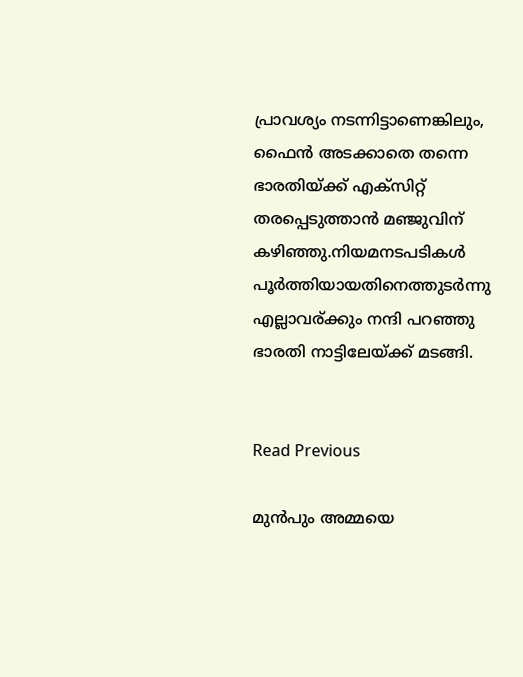പ്രാവശ്യം നടന്നിട്ടാണെങ്കിലും, ഫൈൻ അടക്കാതെ തന്നെ ഭാരതിയ്ക്ക് എക്സിറ്റ് തരപ്പെടുത്താൻ മഞ്ജുവിന് കഴിഞ്ഞു.നിയമനടപടികൾ പൂർത്തിയായതിനെത്തുടർന്നു എല്ലാവര്ക്കും നന്ദി പറഞ്ഞു ഭാരതി നാട്ടിലേയ്ക്ക് മടങ്ങി.


Read Previous

മുൻപും അമ്മയെ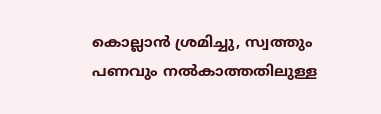കൊല്ലാൻ ശ്രമിച്ചു, സ്വത്തും പണവും നൽകാത്തതിലുള്ള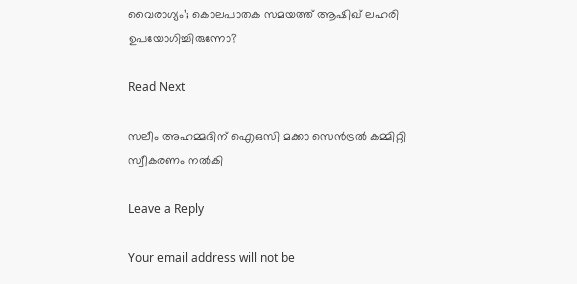വൈരാഗ്യം’; കൊലപാതക സമയത്ത് ആഷിഖ് ലഹരി ഉപയോഗിച്ചിരുന്നോ?

Read Next

സലീം അഹമ്മദിന് ഐഒസി മക്കാ സെൻട്രൽ കമ്മിറ്റി സ്വീകരണം നൽകി

Leave a Reply

Your email address will not be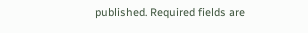published. Required fields are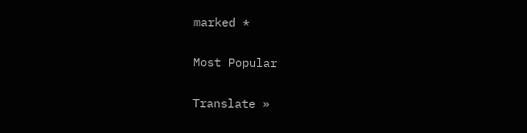marked *

Most Popular

Translate »